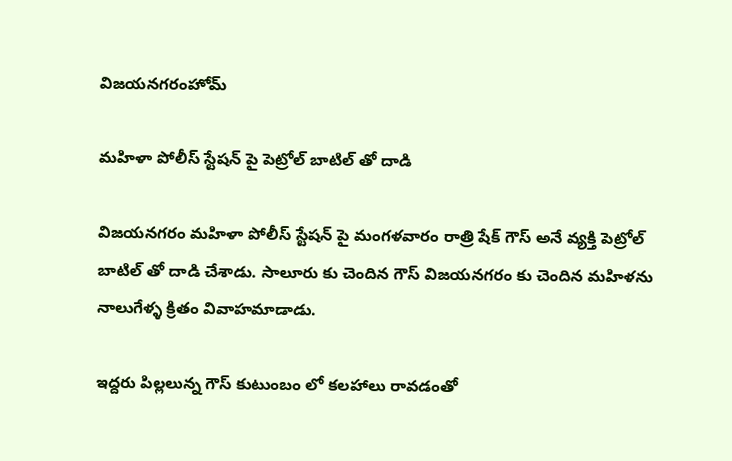విజయనగరంహోమ్

మహిళా పోలీస్ స్టేషన్ పై పెట్రోల్ బాటిల్ తో దాడి

విజయనగరం మహిళా పోలీస్ స్టేషన్ పై మంగళవారం రాత్రి షేక్ గౌస్ అనే వ్యక్తి పెట్రోల్ బాటిల్ తో దాడి చేశాడు. సాలూరు కు చెందిన గౌస్ విజయనగరం కు చెందిన మహిళను నాలుగేళ్ళ క్రితం వివాహమాడాడు.

ఇద్దరు పిల్లలున్న గౌస్ కుటుంబం లో కలహాలు రావడంతో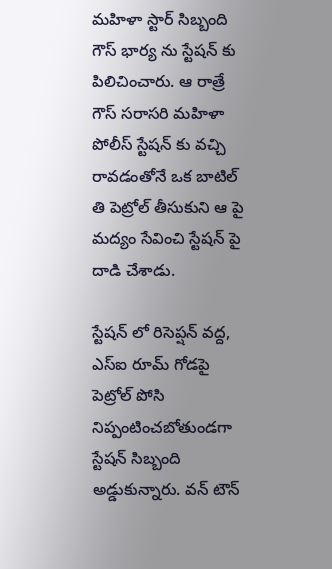మహిళా స్టార్ సిబ్బంది గౌస్ భార్య ను స్టేషన్ కు పిలిచించారు. ఆ రాత్రే గౌస్ సరాసరి మహిళా పోలీస్ స్టేషన్ కు వచ్చి రావడంతోనే ఒక బాటిల్ తి పెట్రోల్ తీసుకుని ఆ పై మద్యం సేవించి స్టేషన్ పై దాడి చేశాడు.

స్టేషన్ లో రిసెప్షన్ వద్ద, ఎస్ఐ రూమ్ గోడపై పెట్రోల్ పోసి నిప్పంటించబోతుండగా స్టేషన్ సిబ్బంది అడ్డుకున్నారు. వన్ టౌన్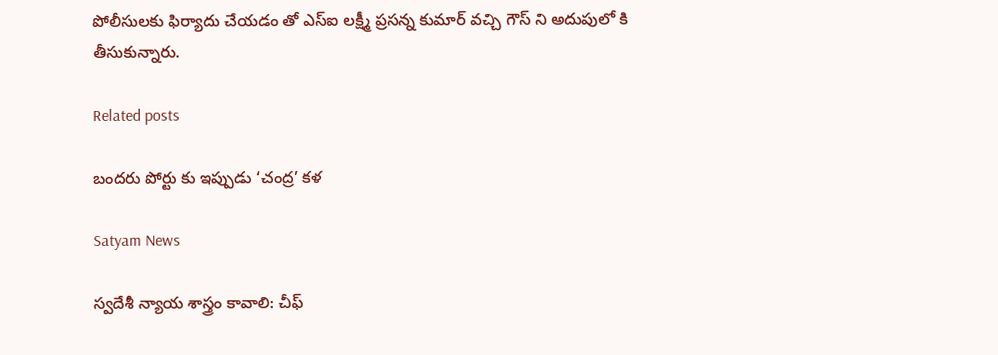పోలీసులకు ఫిర్యాదు చేయడం తో ఎస్ఐ లక్ష్మీ ప్రసన్న కుమార్ వచ్చి గౌస్ ని అదుపులో కి తీసుకున్నారు.

Related posts

బందరు పోర్టు కు ఇప్పుడు ‘చంద్ర’ కళ

Satyam News

స్వదేశీ న్యాయ శాస్త్రం కావాలి: చీఫ్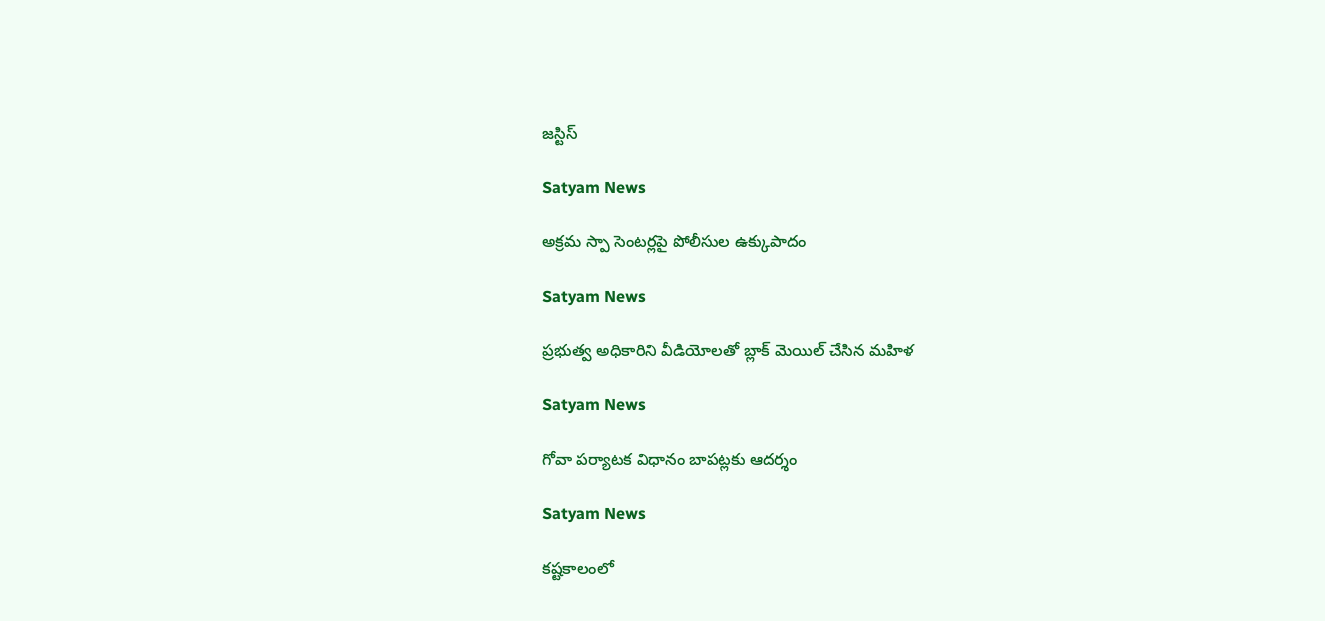జస్టిస్

Satyam News

అక్రమ స్పా సెంటర్లపై పోలీసుల ఉక్కుపాదం

Satyam News

ప్రభుత్వ అధికారిని వీడియోలతో బ్లాక్ మెయిల్ చేసిన మహిళ

Satyam News

గోవా పర్యాటక విధానం బాపట్లకు ఆదర్శం

Satyam News

కష్టకాలంలో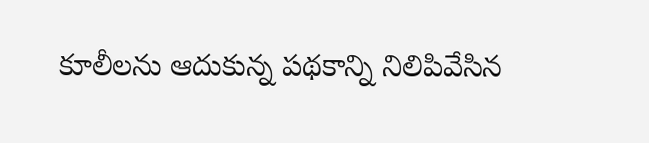కూలీలను ఆదుకున్న పథకాన్ని నిలిపివేసిన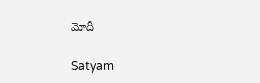మోదీ

Satyam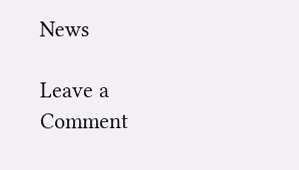News

Leave a Comment